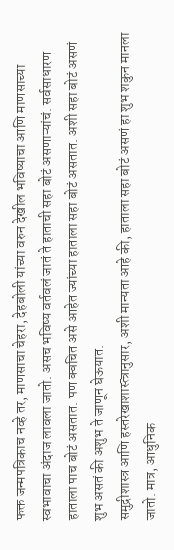फक्त जन्मपत्रिकाच नव्हे तर, माणसाचा चेहरा, देहबोली यांच्या वरुन देखील भविष्याचा आणि माणसाच्या स्वभावाचा अंदाज लावला जातो. असच भविष्य वर्तवलं जातं ते हाताची सहा बोटं असणाऱ्यांचं. सर्वसाधारण हाताला पाच बोटं असतात. पण क्वचित असे आहेत ज्यांच्या हाताला सहा बोटं असतात. अशी सहा बोटं असणं शुभ असतं की अशुभ ते जाणून घेऊयात.
समुद्रीशास्त्र आणि हस्तरेखाशास्त्त्रानुसार, अशी मान्यता आहे की, हाताला सहा बोटं असणं हा शुभ शकुन मानला जातो. मात्र, आधुनिक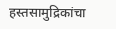हस्तसामुद्रिकांचा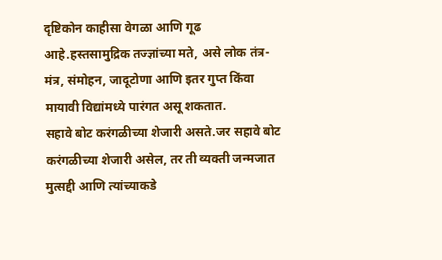दृष्टिकोन काहीसा वेगळा आणि गूढ आहे.हस्तसामुद्रिक तज्ज्ञांच्या मते, असे लोक तंत्र-मंत्र, संमोहन, जादूटोणा आणि इतर गुप्त किंवा मायावी विद्यांमध्ये पारंगत असू शकतात.
सहावे बोट करंगळीच्या शेजारी असते.जर सहावे बोट करंगळीच्या शेजारी असेल, तर ती व्यक्ती जन्मजात मुत्सद्दी आणि त्यांच्याकडे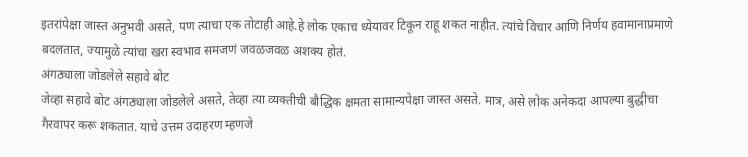इतरांपेक्षा जास्त अनुभवी असते, पण त्याचा एक तोटाही आहे.हे लोक एकाच ध्येयावर टिकून राहू शकत नाहीत. त्यांचे विचार आणि निर्णय हवामानाप्रमाणे बदलतात, ज्यामुळे त्यांचा खरा स्वभाव समजणं जवळजवळ अशक्य होतं.
अंगठ्याला जोडलेले सहावे बोट
जेव्हा सहावे बोट अंगठ्याला जोडलेले असते, तेव्हा त्या व्यक्तीची बौद्धिक क्षमता सामान्यपेक्षा जास्त असते. मात्र, असे लोक अनेकदा आपल्या बुद्धीचा गैरवापर करू शकतात. याचे उत्तम उदाहरण म्हणजे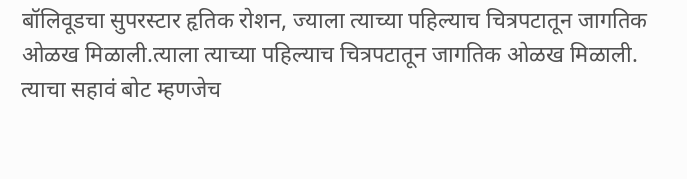बॉलिवूडचा सुपरस्टार हृतिक रोशन, ज्याला त्याच्या पहिल्याच चित्रपटातून जागतिक ओळख मिळाली.त्याला त्याच्या पहिल्याच चित्रपटातून जागतिक ओळख मिळाली. त्याचा सहावं बोट म्हणजेच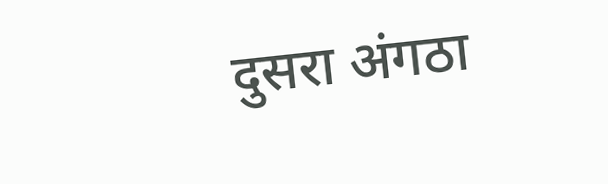दुसरा अंगठा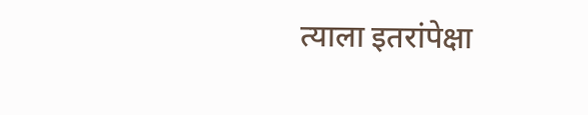त्याला इतरांपेक्षा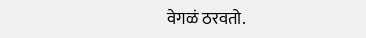वेगळं ठरवतो.